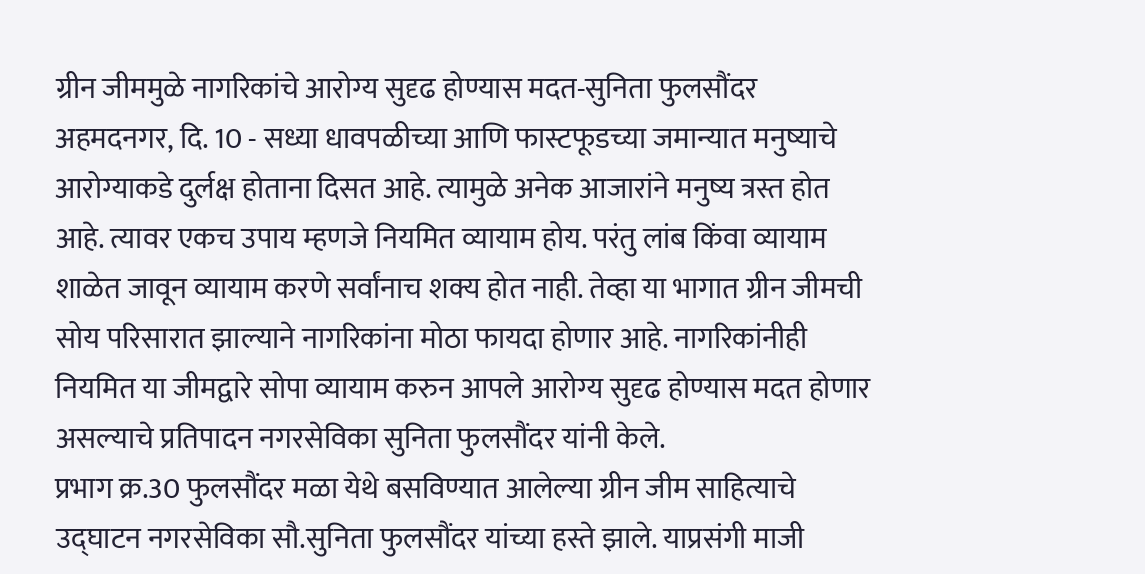ग्रीन जीममुळे नागरिकांचे आरोग्य सुदृढ होण्यास मदत-सुनिता फुलसौंदर
अहमदनगर, दि. 10 - सध्या धावपळीच्या आणि फास्टफूडच्या जमान्यात मनुष्याचे आरोग्याकडे दुर्लक्ष होताना दिसत आहे. त्यामुळे अनेक आजारांने मनुष्य त्रस्त होत आहे. त्यावर एकच उपाय म्हणजे नियमित व्यायाम होय. परंतु लांब किंवा व्यायाम शाळेत जावून व्यायाम करणे सर्वांनाच शक्य होत नाही. तेव्हा या भागात ग्रीन जीमची सोय परिसारात झाल्याने नागरिकांना मोठा फायदा होणार आहे. नागरिकांनीही नियमित या जीमद्वारे सोपा व्यायाम करुन आपले आरोग्य सुदृढ होण्यास मदत होणार असल्याचे प्रतिपादन नगरसेविका सुनिता फुलसौंदर यांनी केले.
प्रभाग क्र.30 फुलसौंदर मळा येथे बसविण्यात आलेल्या ग्रीन जीम साहित्याचे उद्घाटन नगरसेविका सौ.सुनिता फुलसौंदर यांच्या हस्ते झाले. याप्रसंगी माजी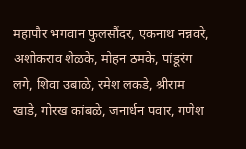महापौर भगवान फुलसौंदर, एकनाथ नन्नवरे, अशोकराव शेळके, मोहन ठमके, पांडूरंग लगे, शिवा उबाळे, रमेश लकडे, श्रीराम खाडे, गोरख कांबळे, जनार्धन पवार, गणेश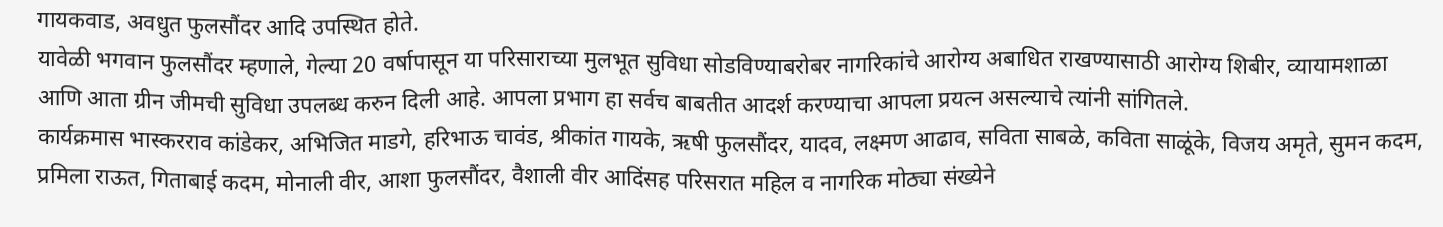गायकवाड, अवधुत फुलसौंदर आदि उपस्थित होते.
यावेळी भगवान फुलसौंदर म्हणाले, गेल्या 20 वर्षापासून या परिसाराच्या मुलभूत सुविधा सोडविण्याबरोबर नागरिकांचे आरोग्य अबाधित राखण्यासाठी आरोग्य शिबीर, व्यायामशाळा आणि आता ग्रीन जीमची सुविधा उपलब्ध करुन दिली आहे. आपला प्रभाग हा सर्वच बाबतीत आदर्श करण्याचा आपला प्रयत्न असल्याचे त्यांनी सांगितले.
कार्यक्रमास भास्करराव कांडेकर, अभिजित माडगे, हरिभाऊ चावंड, श्रीकांत गायके, ऋषी फुलसौंदर, यादव, लक्ष्मण आढाव, सविता साबळे, कविता साळूंके, विजय अमृते, सुमन कदम, प्रमिला राऊत, गिताबाई कदम, मोनाली वीर, आशा फुलसौंदर, वैशाली वीर आदिंसह परिसरात महिल व नागरिक मोठ्या संख्येने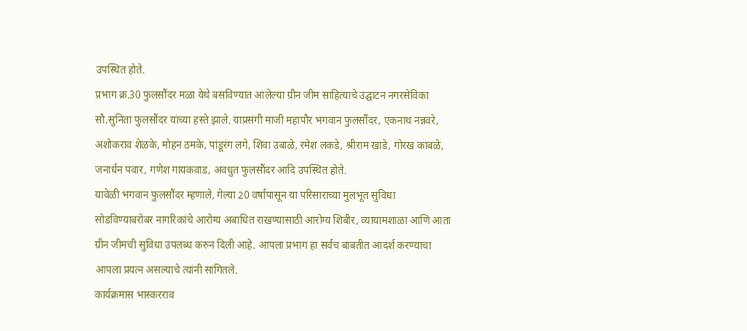उपस्थित होते.
प्रभाग क्र.30 फुलसौंदर मळा येथे बसविण्यात आलेल्या ग्रीन जीम साहित्याचे उद्घाटन नगरसेविका सौ.सुनिता फुलसौंदर यांच्या हस्ते झाले. याप्रसंगी माजी महापौर भगवान फुलसौंदर, एकनाथ नन्नवरे, अशोकराव शेळके, मोहन ठमके, पांडूरंग लगे, शिवा उबाळे, रमेश लकडे, श्रीराम खाडे, गोरख कांबळे, जनार्धन पवार, गणेश गायकवाड, अवधुत फुलसौंदर आदि उपस्थित होते.
यावेळी भगवान फुलसौंदर म्हणाले, गेल्या 20 वर्षापासून या परिसाराच्या मुलभूत सुविधा सोडविण्याबरोबर नागरिकांचे आरोग्य अबाधित राखण्यासाठी आरोग्य शिबीर, व्यायामशाळा आणि आता ग्रीन जीमची सुविधा उपलब्ध करुन दिली आहे. आपला प्रभाग हा सर्वच बाबतीत आदर्श करण्याचा आपला प्रयत्न असल्याचे त्यांनी सांगितले.
कार्यक्रमास भास्करराव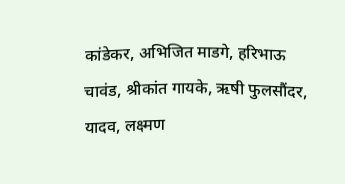कांडेकर, अभिजित माडगे, हरिभाऊ चावंड, श्रीकांत गायके, ऋषी फुलसौंदर, यादव, लक्ष्मण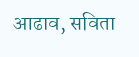आढाव, सविता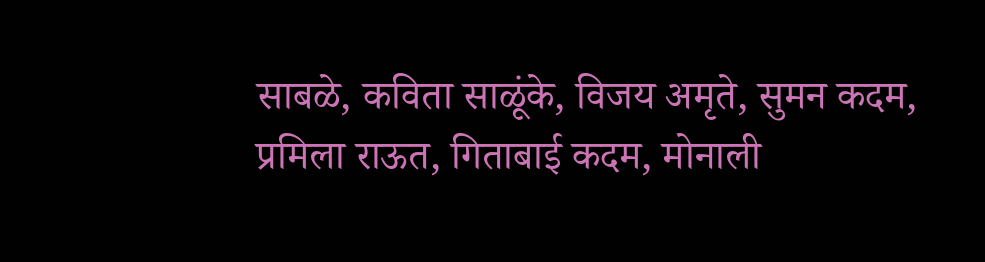साबळे, कविता साळूंके, विजय अमृते, सुमन कदम, प्रमिला राऊत, गिताबाई कदम, मोनाली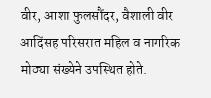वीर, आशा फुलसौंदर, वैशाली वीर आदिंसह परिसरात महिल व नागरिक मोठ्या संख्येने उपस्थित होते.